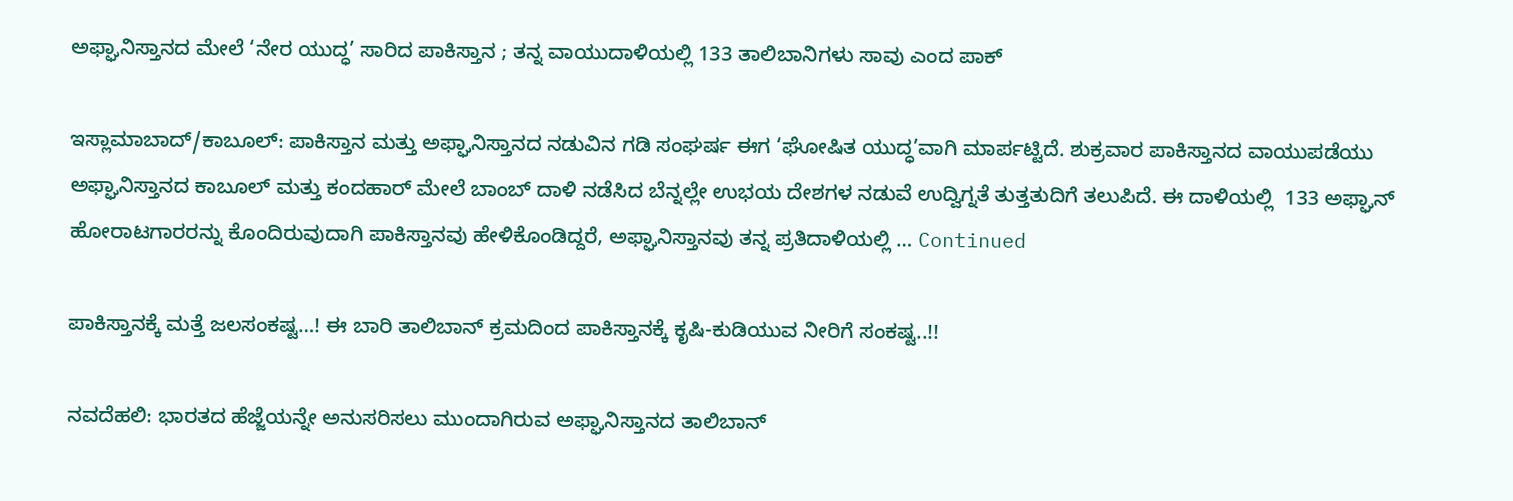ಅಫ್ಘಾನಿಸ್ತಾನದ ಮೇಲೆ ‘ನೇರ ಯುದ್ಧ’ ಸಾರಿದ ಪಾಕಿಸ್ತಾನ ; ತನ್ನ ವಾಯುದಾಳಿಯಲ್ಲಿ 133 ತಾಲಿಬಾನಿಗಳು ಸಾವು ಎಂದ ಪಾಕ್

ಇಸ್ಲಾಮಾಬಾದ್/ಕಾಬೂಲ್: ಪಾಕಿಸ್ತಾನ ಮತ್ತು ಅಫ್ಘಾನಿಸ್ತಾನದ ನಡುವಿನ ಗಡಿ ಸಂಘರ್ಷ ಈಗ ‘ಘೋಷಿತ ಯುದ್ಧ’ವಾಗಿ ಮಾರ್ಪಟ್ಟಿದೆ. ಶುಕ್ರವಾರ ಪಾಕಿಸ್ತಾನದ ವಾಯುಪಡೆಯು ಅಫ್ಘಾನಿಸ್ತಾನದ ಕಾಬೂಲ್ ಮತ್ತು ಕಂದಹಾರ್ ಮೇಲೆ ಬಾಂಬ್ ದಾಳಿ ನಡೆಸಿದ ಬೆನ್ನಲ್ಲೇ ಉಭಯ ದೇಶಗಳ ನಡುವೆ ಉದ್ವಿಗ್ನತೆ ತುತ್ತತುದಿಗೆ ತಲುಪಿದೆ. ಈ ದಾಳಿಯಲ್ಲಿ  133 ಅಫ್ಘಾನ್ ಹೋರಾಟಗಾರರನ್ನು ಕೊಂದಿರುವುದಾಗಿ ಪಾಕಿಸ್ತಾನವು ಹೇಳಿಕೊಂಡಿದ್ದರೆ, ಅಫ್ಘಾನಿಸ್ತಾನವು ತನ್ನ ಪ್ರತಿದಾಳಿಯಲ್ಲಿ … Continued

ಪಾಕಿಸ್ತಾನಕ್ಕೆ ಮತ್ತೆ ಜಲಸಂಕಷ್ಟ…! ಈ ಬಾರಿ ತಾಲಿಬಾನ್‌ ಕ್ರಮದಿಂದ ಪಾಕಿಸ್ತಾನಕ್ಕೆ ಕೃಷಿ-ಕುಡಿಯುವ ನೀರಿಗೆ ಸಂಕಷ್ಟ..!!

ನವದೆಹಲಿ: ಭಾರತದ ಹೆಜ್ಜೆಯನ್ನೇ ಅನುಸರಿಸಲು ಮುಂದಾಗಿರುವ ಅಫ್ಘಾನಿಸ್ತಾನದ ತಾಲಿಬಾನ್‌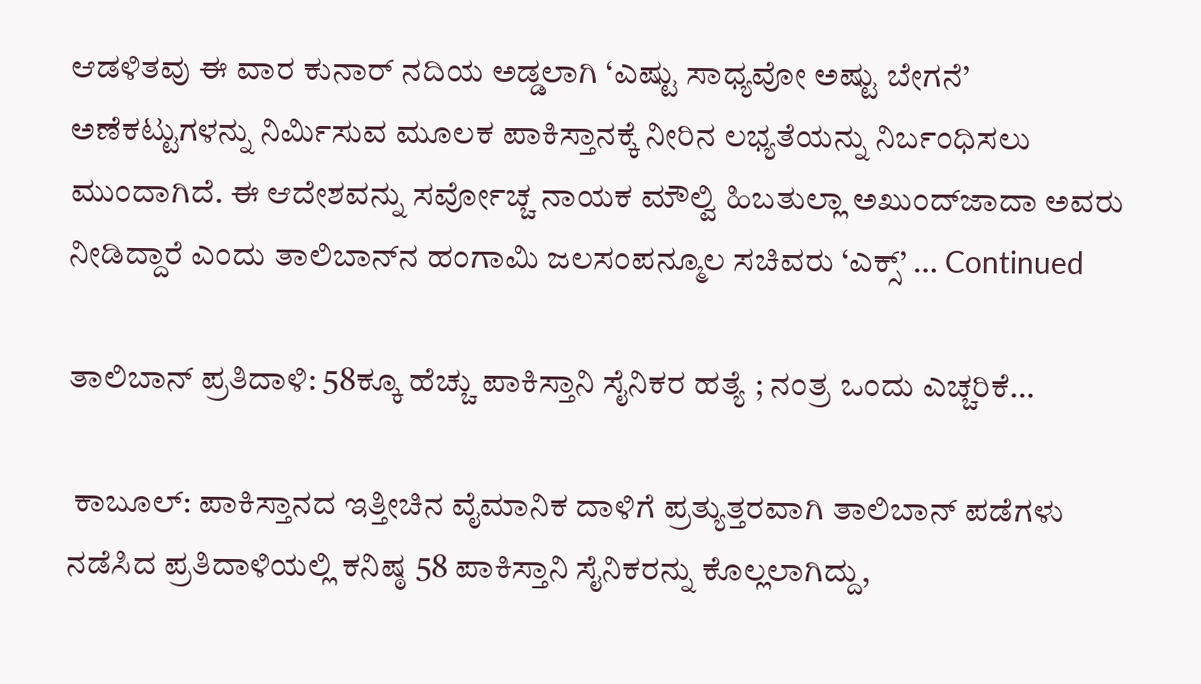ಆಡಳಿತವು ಈ ವಾರ ಕುನಾರ್ ನದಿಯ ಅಡ್ಡಲಾಗಿ ‘ಎಷ್ಟು ಸಾಧ್ಯವೋ ಅಷ್ಟು ಬೇಗನೆ’ ಅಣೆಕಟ್ಟುಗಳನ್ನು ನಿರ್ಮಿಸುವ ಮೂಲಕ ಪಾಕಿಸ್ತಾನಕ್ಕೆ ನೀರಿನ ಲಭ್ಯತೆಯನ್ನು ನಿರ್ಬಂಧಿಸಲು ಮುಂದಾಗಿದೆ. ಈ ಆದೇಶವನ್ನು ಸರ್ವೋಚ್ಚ ನಾಯಕ ಮೌಲ್ವಿ ಹಿಬತುಲ್ಲಾ ಅಖುಂದ್‌ಜಾದಾ ಅವರು ನೀಡಿದ್ದಾರೆ ಎಂದು ತಾಲಿಬಾನ್‌ನ ಹಂಗಾಮಿ ಜಲಸಂಪನ್ಮೂಲ ಸಚಿವರು ‘ಎಕ್ಸ್’ … Continued

ತಾಲಿಬಾನ್ ಪ್ರತಿದಾಳಿ: 58ಕ್ಕೂ ಹೆಚ್ಚು ಪಾಕಿಸ್ತಾನಿ ಸೈನಿಕರ ಹತ್ಯೆ ; ನಂತ್ರ ಒಂದು ಎಚ್ಚರಿಕೆ…

 ಕಾಬೂಲ್: ಪಾಕಿಸ್ತಾನದ ಇತ್ತೀಚಿನ ವೈಮಾನಿಕ ದಾಳಿಗೆ ಪ್ರತ್ಯುತ್ತರವಾಗಿ ತಾಲಿಬಾನ್ ಪಡೆಗಳು ನಡೆಸಿದ ಪ್ರತಿದಾಳಿಯಲ್ಲಿ ಕನಿಷ್ಠ 58 ಪಾಕಿಸ್ತಾನಿ ಸೈನಿಕರನ್ನು ಕೊಲ್ಲಲಾಗಿದ್ದು,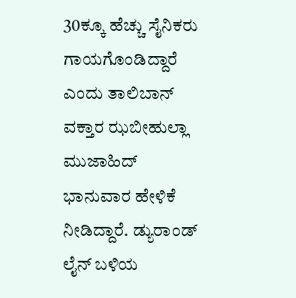30ಕ್ಕೂ ಹೆಚ್ಚು ಸೈನಿಕರು ಗಾಯಗೊಂಡಿದ್ದಾರೆ ಎಂದು ತಾಲಿಬಾನ್ ವಕ್ತಾರ ಝಬೀಹುಲ್ಲಾ ಮುಜಾಹಿದ್ ಭಾನುವಾರ ಹೇಳಿಕೆ ನೀಡಿದ್ದಾರೆ. ಡ್ಯುರಾಂಡ್ ಲೈನ್ ಬಳಿಯ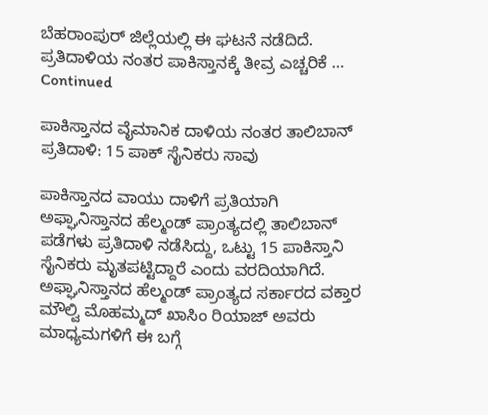ಬೆಹರಾಂಪುರ್ ಜಿಲ್ಲೆಯಲ್ಲಿ ಈ ಘಟನೆ ನಡೆದಿದೆ. ಪ್ರತಿದಾಳಿಯ ನಂತರ ಪಾಕಿಸ್ತಾನಕ್ಕೆ ತೀವ್ರ ಎಚ್ಚರಿಕೆ … Continued

ಪಾಕಿಸ್ತಾನದ ವೈಮಾನಿಕ ದಾಳಿಯ ನಂತರ ತಾಲಿಬಾನ್ ಪ್ರತಿದಾಳಿ: 15 ಪಾಕ್ ಸೈನಿಕರು ಸಾವು

ಪಾಕಿಸ್ತಾನದ ವಾಯು ದಾಳಿಗೆ ಪ್ರತಿಯಾಗಿ ಅಫ್ಘಾನಿಸ್ತಾನದ ಹೆಲ್ಮಂಡ್ ಪ್ರಾಂತ್ಯದಲ್ಲಿ ತಾಲಿಬಾನ್ ಪಡೆಗಳು ಪ್ರತಿದಾಳಿ ನಡೆಸಿದ್ದು, ಒಟ್ಟು 15 ಪಾಕಿಸ್ತಾನಿ ಸೈನಿಕರು ಮೃತಪಟ್ಟಿದ್ದಾರೆ ಎಂದು ವರದಿಯಾಗಿದೆ. ಅಫ್ಘಾನಿಸ್ತಾನದ ಹೆಲ್ಮಂಡ್ ಪ್ರಾಂತ್ಯದ ಸರ್ಕಾರದ ವಕ್ತಾರ ಮೌಲ್ವಿ ಮೊಹಮ್ಮದ್ ಖಾಸಿಂ ರಿಯಾಜ್ ಅವರು ಮಾಧ್ಯಮಗಳಿಗೆ ಈ ಬಗ್ಗೆ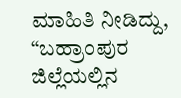ಮಾಹಿತಿ ನೀಡಿದ್ದು, “ಬಹ್ರಾಂಪುರ ಜಿಲ್ಲೆಯಲ್ಲಿನ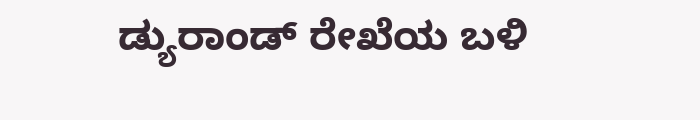ಡ್ಯುರಾಂಡ್ ರೇಖೆಯ ಬಳಿ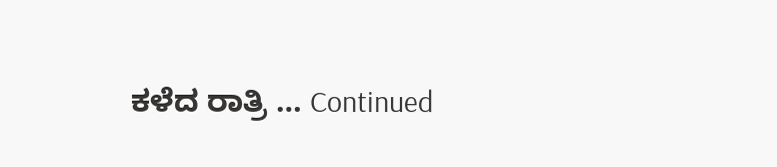ಕಳೆದ ರಾತ್ರಿ … Continued